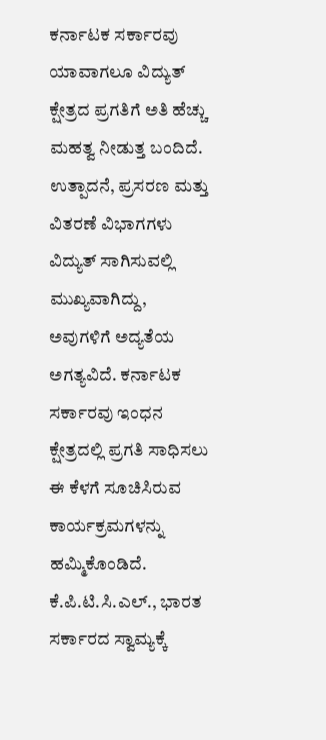ಕರ್ನಾಟಕ ಸರ್ಕಾರವು ಯಾವಾಗಲೂ ವಿದ್ಯುತ್ ಕ್ಷೇತ್ರದ ಪ್ರಗತಿಗೆ ಅತಿ ಹೆಚ್ಚು ಮಹತ್ವ ನೀಡುತ್ತ ಬಂದಿದೆ. ಉತ್ಪಾದನೆ, ಪ್ರಸರಣ ಮತ್ತು ವಿತರಣೆ ವಿಭಾಗಗಳು ವಿದ್ಯುತ್ ಸಾಗಿಸುವಲ್ಲಿ ಮುಖ್ಯವಾಗಿದ್ದು, ಅವುಗಳಿಗೆ ಅದ್ಯತೆಯ ಅಗತ್ಯವಿದೆ. ಕರ್ನಾಟಕ ಸರ್ಕಾರವು ಇಂಧನ ಕ್ಷೇತ್ರದಲ್ಲಿ ಪ್ರಗತಿ ಸಾಧಿಸಲು ಈ ಕೆಳಗೆ ಸೂಚಿಸಿರುವ ಕಾರ್ಯಕ್ರಮಗಳನ್ನು ಹಮ್ಮಿಕೊಂಡಿದೆ. ಕೆ.ಪಿ.ಟಿ.ಸಿ.ಎಲ್., ಭಾರತ ಸರ್ಕಾರದ ಸ್ವಾಮ್ಯಕ್ಕೆ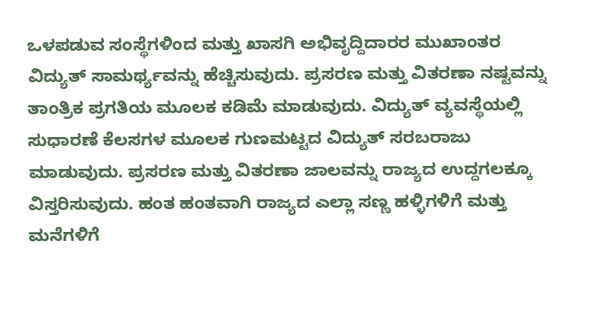ಒಳಪಡುವ ಸಂಸ್ಥೆಗಳಿಂದ ಮತ್ತು ಖಾಸಗಿ ಅಭಿವೃದ್ದಿದಾರರ ಮುಖಾಂತರ ವಿದ್ಯುತ್ ಸಾಮರ್ಥ್ಯವನ್ನು ಹೆಚ್ಚಿಸುವುದು. ಪ್ರಸರಣ ಮತ್ತು ವಿತರಣಾ ನಷ್ಟವನ್ನು ತಾಂತ್ರಿಕ ಪ್ರಗತಿಯ ಮೂಲಕ ಕಡಿಮೆ ಮಾಡುವುದು. ವಿದ್ಯುತ್ ವ್ಯವಸ್ಥೆಯಲ್ಲಿ ಸುಧಾರಣೆ ಕೆಲಸಗಳ ಮೂಲಕ ಗುಣಮಟ್ಟದ ವಿದ್ಯುತ್ ಸರಬರಾಜು ಮಾಡುವುದು. ಪ್ರಸರಣ ಮತ್ತು ವಿತರಣಾ ಜಾಲವನ್ನು ರಾಜ್ಯದ ಉದ್ದಗಲಕ್ಕೂ ವಿಸ್ತರಿಸುವುದು. ಹಂತ ಹಂತವಾಗಿ ರಾಜ್ಯದ ಎಲ್ಲಾ ಸಣ್ಣ ಹಳ್ಳಿಗಳಿಗೆ ಮತ್ತು ಮನೆಗಳಿಗೆ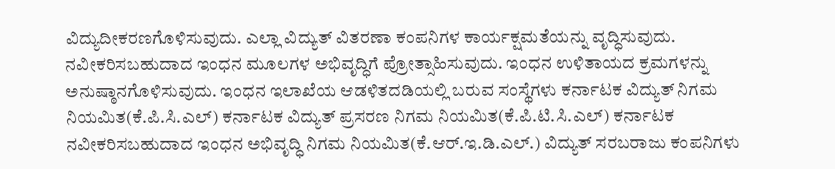ವಿದ್ಯುದೀಕರಣಗೊಳಿಸುವುದು. ಎಲ್ಲಾ ವಿದ್ಯುತ್ ವಿತರಣಾ ಕಂಪನಿಗಳ ಕಾರ್ಯಕ್ಷಮತೆಯನ್ನು ವೃದ್ಧಿಸುವುದು. ನವೀಕರಿಸಬಹುದಾದ ಇಂಧನ ಮೂಲಗಳ ಅಭಿವೃದ್ಧಿಗೆ ಪ್ರೋತ್ಸಾಹಿಸುವುದು. ಇಂಧನ ಉಳಿತಾಯದ ಕ್ರಮಗಳನ್ನು ಅನುಷ್ಠಾನಗೊಳಿಸುವುದು. ಇಂಧನ ಇಲಾಖೆಯ ಆಡಳಿತದಡಿಯಲ್ಲಿ ಬರುವ ಸಂಸ್ಥೆಗಳು ಕರ್ನಾಟಕ ವಿದ್ಯುತ್ ನಿಗಮ ನಿಯಮಿತ(ಕೆ.ಪಿ.ಸಿ.ಎಲ್) ಕರ್ನಾಟಕ ವಿದ್ಯುತ್ ಪ್ರಸರಣ ನಿಗಮ ನಿಯಮಿತ(ಕೆ.ಪಿ.ಟಿ.ಸಿ.ಎಲ್) ಕರ್ನಾಟಕ ನವೀಕರಿಸಬಹುದಾದ ಇಂಧನ ಅಭಿವೃದ್ಧಿ ನಿಗಮ ನಿಯಮಿತ(ಕೆ.ಆರ್.ಇ.ಡಿ.ಎಲ್.) ವಿದ್ಯುತ್ ಸರಬರಾಜು ಕಂಪನಿಗಳು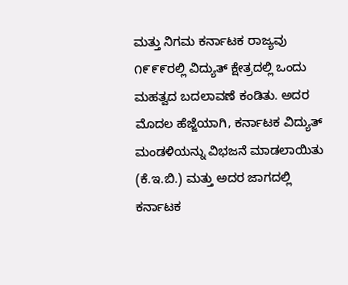ಮತ್ತು ನಿಗಮ ಕರ್ನಾಟಕ ರಾಜ್ಯವು ೧೯೯೯ರಲ್ಲಿ ವಿದ್ಯುತ್ ಕ್ಷೇತ್ರದಲ್ಲಿ ಒಂದು ಮಹತ್ವದ ಬದಲಾವಣೆ ಕಂಡಿತು. ಅದರ ಮೊದಲ ಹೆಜ್ಜೆಯಾಗಿ, ಕರ್ನಾಟಕ ವಿದ್ಯುತ್ ಮಂಡಳಿಯನ್ನು ವಿಭಜನೆ ಮಾಡಲಾಯಿತು (ಕೆ.ಇ.ಬಿ.) ಮತ್ತು ಅದರ ಜಾಗದಲ್ಲಿ ಕರ್ನಾಟಕ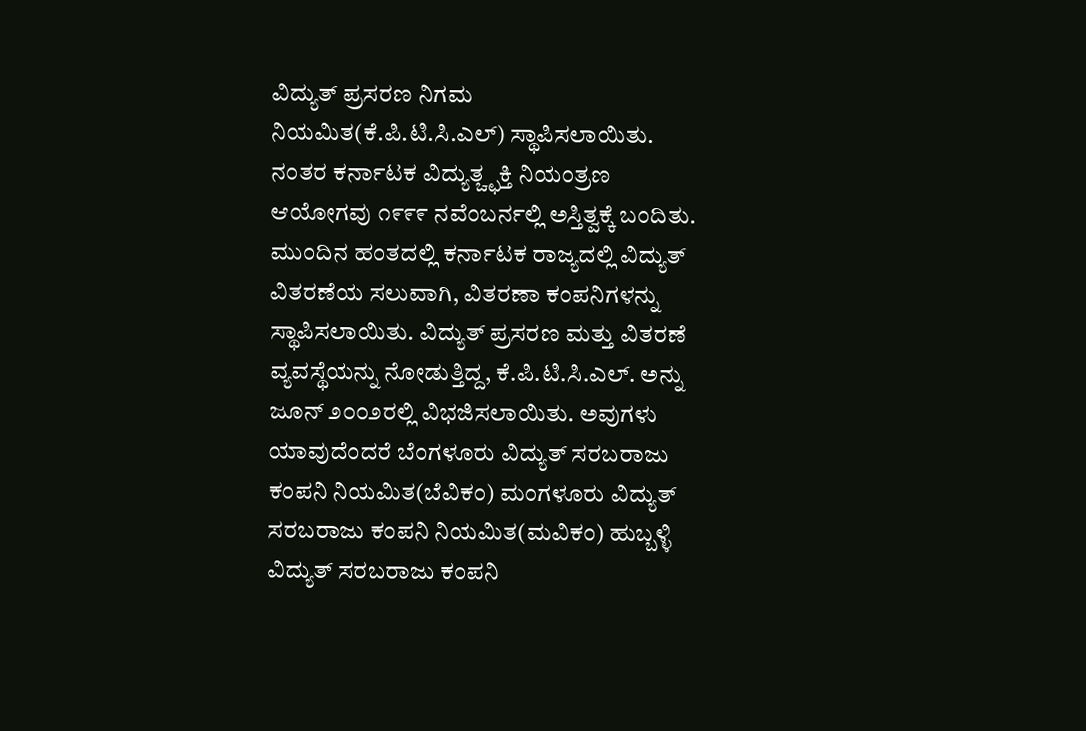ವಿದ್ಯುತ್ ಪ್ರಸರಣ ನಿಗಮ ನಿಯಮಿತ(ಕೆ.ಪಿ.ಟಿ.ಸಿ.ಎಲ್) ಸ್ಥಾಪಿಸಲಾಯಿತು. ನಂತರ ಕರ್ನಾಟಕ ವಿದ್ಯುತ್ಚ್ಛಕ್ತಿ ನಿಯಂತ್ರಣ ಆಯೋಗವು ೧೯೯೯ ನವೆಂಬರ್ನಲ್ಲಿ ಅಸ್ತಿತ್ವಕ್ಕೆ ಬಂದಿತು. ಮುಂದಿನ ಹಂತದಲ್ಲಿ ಕರ್ನಾಟಕ ರಾಜ್ಯದಲ್ಲಿ ವಿದ್ಯುತ್ ವಿತರಣೆಯ ಸಲುವಾಗಿ, ವಿತರಣಾ ಕಂಪನಿಗಳನ್ನು ಸ್ಥಾಪಿಸಲಾಯಿತು. ವಿದ್ಯುತ್ ಪ್ರಸರಣ ಮತ್ತು ವಿತರಣೆ ವ್ಯವಸ್ಥೆಯನ್ನು ನೋಡುತ್ತಿದ್ದ, ಕೆ.ಪಿ.ಟಿ.ಸಿ.ಎಲ್. ಅನ್ನು ಜೂನ್ ೨೦೦೨ರಲ್ಲಿ ವಿಭಜಿಸಲಾಯಿತು. ಅವುಗಳು ಯಾವುದೆಂದರೆ ಬೆಂಗಳೂರು ವಿದ್ಯುತ್ ಸರಬರಾಜು ಕಂಪನಿ ನಿಯಮಿತ(ಬೆವಿಕಂ) ಮಂಗಳೂರು ವಿದ್ಯುತ್ ಸರಬರಾಜು ಕಂಪನಿ ನಿಯಮಿತ(ಮವಿಕಂ) ಹುಬ್ಬಳ್ಳಿ ವಿದ್ಯುತ್ ಸರಬರಾಜು ಕಂಪನಿ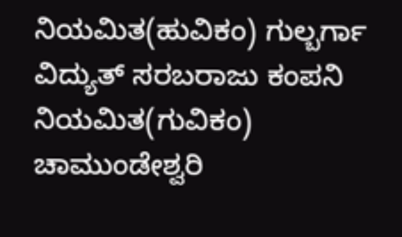ನಿಯಮಿತ(ಹುವಿಕಂ) ಗುಲ್ಬರ್ಗಾ ವಿದ್ಯುತ್ ಸರಬರಾಜು ಕಂಪನಿ ನಿಯಮಿತ(ಗುವಿಕಂ) ಚಾಮುಂಡೇಶ್ವರಿ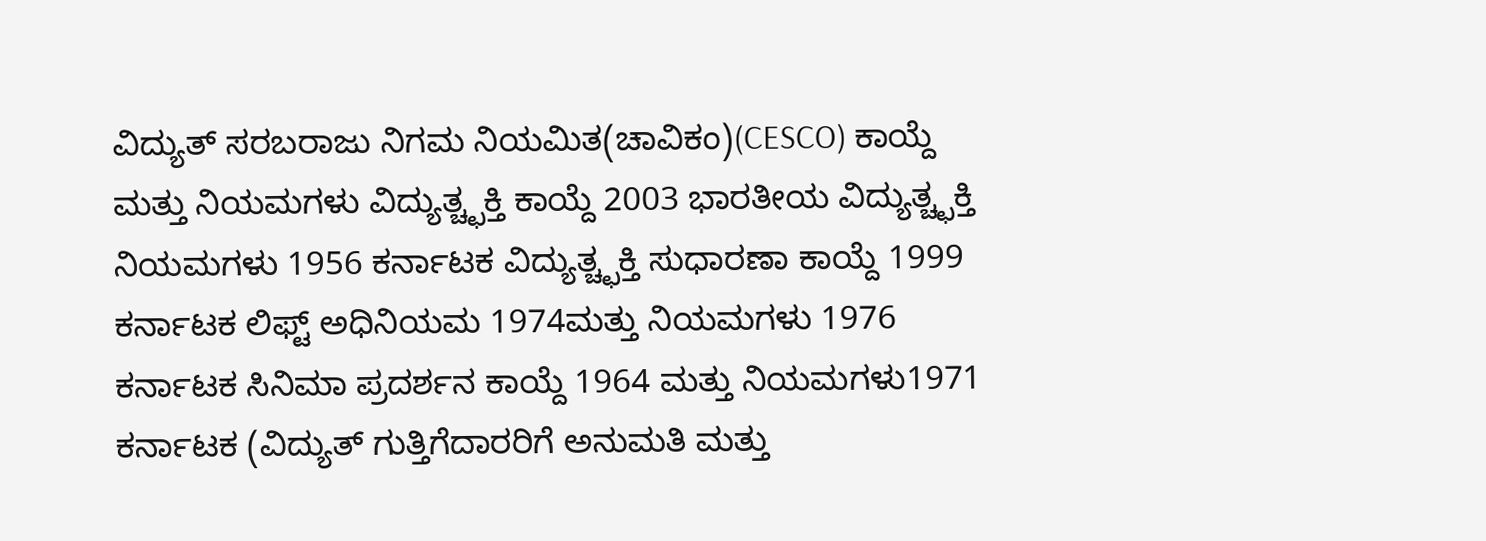ವಿದ್ಯುತ್ ಸರಬರಾಜು ನಿಗಮ ನಿಯಮಿತ(ಚಾವಿಕಂ)(CESCO) ಕಾಯ್ದೆ ಮತ್ತು ನಿಯಮಗಳು ವಿದ್ಯುತ್ಚ್ಛಕ್ತಿ ಕಾಯ್ದೆ 2003 ಭಾರತೀಯ ವಿದ್ಯುತ್ಚ್ಛಕ್ತಿ ನಿಯಮಗಳು 1956 ಕರ್ನಾಟಕ ವಿದ್ಯುತ್ಚ್ಛಕ್ತಿ ಸುಧಾರಣಾ ಕಾಯ್ದೆ 1999 ಕರ್ನಾಟಕ ಲಿಫ್ಟ್ ಅಧಿನಿಯಮ 1974ಮತ್ತು ನಿಯಮಗಳು 1976 ಕರ್ನಾಟಕ ಸಿನಿಮಾ ಪ್ರದರ್ಶನ ಕಾಯ್ದೆ 1964 ಮತ್ತು ನಿಯಮಗಳು1971 ಕರ್ನಾಟಕ (ವಿದ್ಯುತ್ ಗುತ್ತಿಗೆದಾರರಿಗೆ ಅನುಮತಿ ಮತ್ತು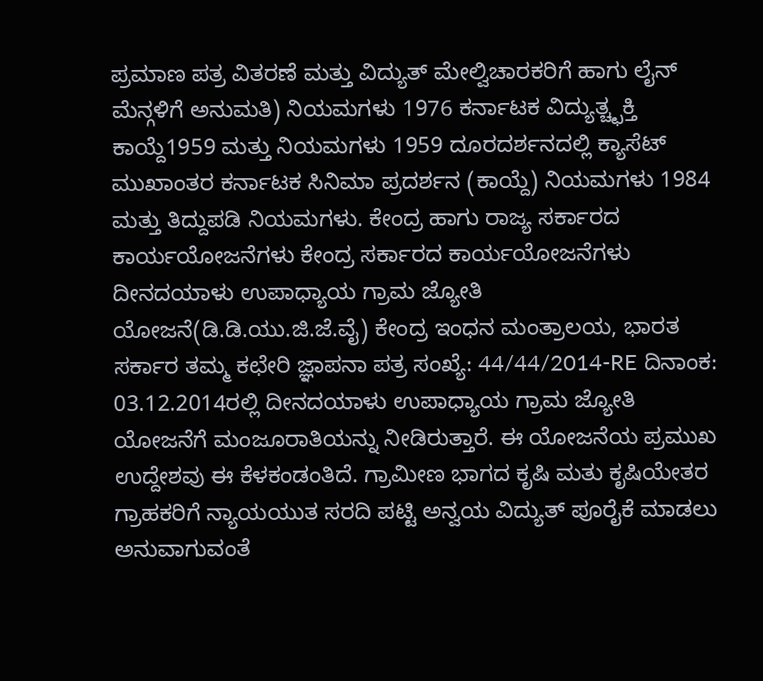ಪ್ರಮಾಣ ಪತ್ರ ವಿತರಣೆ ಮತ್ತು ವಿದ್ಯುತ್ ಮೇಲ್ವಿಚಾರಕರಿಗೆ ಹಾಗು ಲೈನ್ ಮೆನ್ಗಳಿಗೆ ಅನುಮತಿ) ನಿಯಮಗಳು 1976 ಕರ್ನಾಟಕ ವಿದ್ಯುತ್ಚ್ಛಕ್ತಿ ಕಾಯ್ದೆ1959 ಮತ್ತು ನಿಯಮಗಳು 1959 ದೂರದರ್ಶನದಲ್ಲಿ ಕ್ಯಾಸೆಟ್ ಮುಖಾಂತರ ಕರ್ನಾಟಕ ಸಿನಿಮಾ ಪ್ರದರ್ಶನ (ಕಾಯ್ದೆ) ನಿಯಮಗಳು 1984 ಮತ್ತು ತಿದ್ದುಪಡಿ ನಿಯಮಗಳು. ಕೇಂದ್ರ ಹಾಗು ರಾಜ್ಯ ಸರ್ಕಾರದ ಕಾರ್ಯಯೋಜನೆಗಳು ಕೇಂದ್ರ ಸರ್ಕಾರದ ಕಾರ್ಯಯೋಜನೆಗಳು ದೀನದಯಾಳು ಉಪಾಧ್ಯಾಯ ಗ್ರಾಮ ಜ್ಯೋತಿ ಯೋಜನೆ(ಡಿ.ಡಿ.ಯು.ಜಿ.ಜೆ.ವೈ) ಕೇಂದ್ರ ಇಂಧನ ಮಂತ್ರಾಲಯ, ಭಾರತ ಸರ್ಕಾರ ತಮ್ಮ ಕಛೇರಿ ಜ್ಞಾಪನಾ ಪತ್ರ ಸಂಖ್ಯೆ: 44/44/2014-RE ದಿನಾಂಕ: 03.12.2014ರಲ್ಲಿ ದೀನದಯಾಳು ಉಪಾಧ್ಯಾಯ ಗ್ರಾಮ ಜ್ಯೋತಿ ಯೋಜನೆಗೆ ಮಂಜೂರಾತಿಯನ್ನು ನೀಡಿರುತ್ತಾರೆ. ಈ ಯೋಜನೆಯ ಪ್ರಮುಖ ಉದ್ದೇಶವು ಈ ಕೆಳಕಂಡಂತಿದೆ. ಗ್ರಾಮೀಣ ಭಾಗದ ಕೃಷಿ ಮತು ಕೃಷಿಯೇತರ ಗ್ರಾಹಕರಿಗೆ ನ್ಯಾಯಯುತ ಸರದಿ ಪಟ್ಟಿ ಅನ್ವಯ ವಿದ್ಯುತ್ ಪೂರೈಕೆ ಮಾಡಲು ಅನುವಾಗುವಂತೆ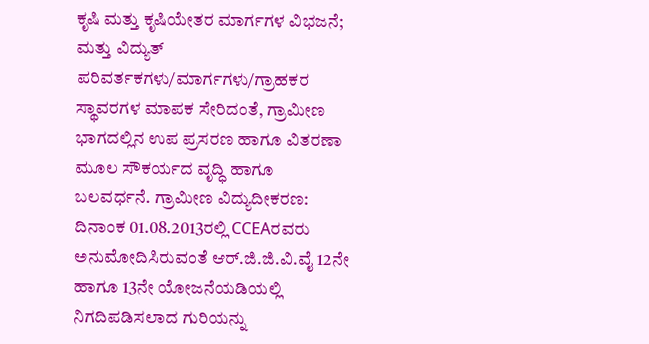ಕೃಷಿ ಮತ್ತು ಕೃಷಿಯೇತರ ಮಾರ್ಗಗಳ ವಿಭಜನೆ; ಮತ್ತು ವಿದ್ಯುತ್ ಪರಿವರ್ತಕಗಳು/ಮಾರ್ಗಗಳು/ಗ್ರಾಹಕರ ಸ್ಥಾವರಗಳ ಮಾಪಕ ಸೇರಿದಂತೆ, ಗ್ರಾಮೀಣ ಭಾಗದಲ್ಲಿನ ಉಪ ಪ್ರಸರಣ ಹಾಗೂ ವಿತರಣಾ ಮೂಲ ಸೌಕರ್ಯದ ವೃದ್ಧಿ ಹಾಗೂ ಬಲವರ್ಧನೆ. ಗ್ರಾಮೀಣ ವಿದ್ಯುದೀಕರಣ: ದಿನಾಂಕ 01.08.2013ರಲ್ಲಿ CCEAರವರು ಅನುಮೋದಿಸಿರುವಂತೆ ಆರ್.ಜಿ.ಜಿ.ವಿ.ವೈ 12ನೇ ಹಾಗೂ 13ನೇ ಯೋಜನೆಯಡಿಯಲ್ಲಿ ನಿಗದಿಪಡಿಸಲಾದ ಗುರಿಯನ್ನು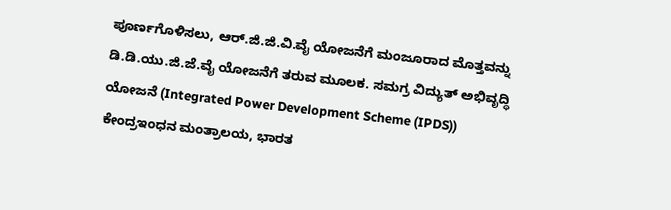ಪೂರ್ಣಗೊಳಿಸಲು, ಆರ್.ಜಿ.ಜಿ.ವಿ.ವೈ ಯೋಜನೆಗೆ ಮಂಜೂರಾದ ಮೊತ್ತವನ್ನು ಡಿ.ಡಿ.ಯು.ಜಿ.ಜೆ.ವೈ ಯೋಜನೆಗೆ ತರುವ ಮೂಲಕ. ಸಮಗ್ರ ವಿದ್ಯುತ್ ಅಭಿವೃದ್ಧಿ ಯೋಜನೆ (Integrated Power Development Scheme (IPDS)) ಕೇಂದ್ರಇಂಧನ ಮಂತ್ರಾಲಯ, ಭಾರತ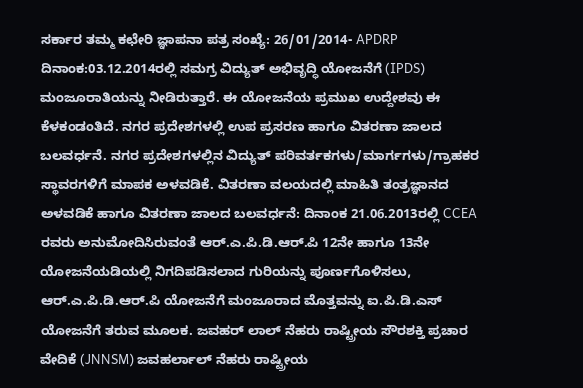ಸರ್ಕಾರ ತಮ್ಮ ಕಛೇರಿ ಜ್ಞಾಪನಾ ಪತ್ರ ಸಂಖ್ಯೆ: 26/01/2014- APDRP ದಿನಾಂಕ:03.12.2014ರಲ್ಲಿ ಸಮಗ್ರ ವಿದ್ಯುತ್ ಅಭಿವೃದ್ಧಿ ಯೋಜನೆಗೆ (IPDS) ಮಂಜೂರಾತಿಯನ್ನು ನೀಡಿರುತ್ತಾರೆ. ಈ ಯೋಜನೆಯ ಪ್ರಮುಖ ಉದ್ದೇಶವು ಈ ಕೆಳಕಂಡಂತಿದೆ. ನಗರ ಪ್ರದೇಶಗಳಲ್ಲಿ ಉಪ ಪ್ರಸರಣ ಹಾಗೂ ವಿತರಣಾ ಜಾಲದ ಬಲವರ್ಧನೆ. ನಗರ ಪ್ರದೇಶಗಳಲ್ಲಿನ ವಿದ್ಯುತ್ ಪರಿವರ್ತಕಗಳು/ಮಾರ್ಗಗಳು/ಗ್ರಾಹಕರ ಸ್ಥಾವರಗಳಿಗೆ ಮಾಪಕ ಅಳವಡಿಕೆ. ವಿತರಣಾ ವಲಯದಲ್ಲಿ ಮಾಹಿತಿ ತಂತ್ರಜ್ಞಾನದ ಅಳವಡಿಕೆ ಹಾಗೂ ವಿತರಣಾ ಜಾಲದ ಬಲವರ್ಧನೆ: ದಿನಾಂಕ 21.06.2013ರಲ್ಲಿ CCEA ರವರು ಅನುಮೋದಿಸಿರುವಂತೆ ಆರ್.ಎ.ಪಿ.ಡಿ.ಆರ್.ಪಿ 12ನೇ ಹಾಗೂ 13ನೇ ಯೋಜನೆಯಡಿಯಲ್ಲಿ ನಿಗದಿಪಡಿಸಲಾದ ಗುರಿಯನ್ನು ಪೂರ್ಣಗೊಳಿಸಲು, ಆರ್.ಎ.ಪಿ.ಡಿ.ಆರ್.ಪಿ ಯೋಜನೆಗೆ ಮಂಜೂರಾದ ಮೊತ್ತವನ್ನು ಐ.ಪಿ.ಡಿ.ಎಸ್ ಯೋಜನೆಗೆ ತರುವ ಮೂಲಕ. ಜವಹರ್ ಲಾಲ್ ನೆಹರು ರಾಷ್ಟ್ರೀಯ ಸೌರಶಕ್ತಿ ಪ್ರಚಾರ ವೇದಿಕೆ (JNNSM) ಜವಹರ್ಲಾಲ್ ನೆಹರು ರಾಷ್ಟ್ರೀಯ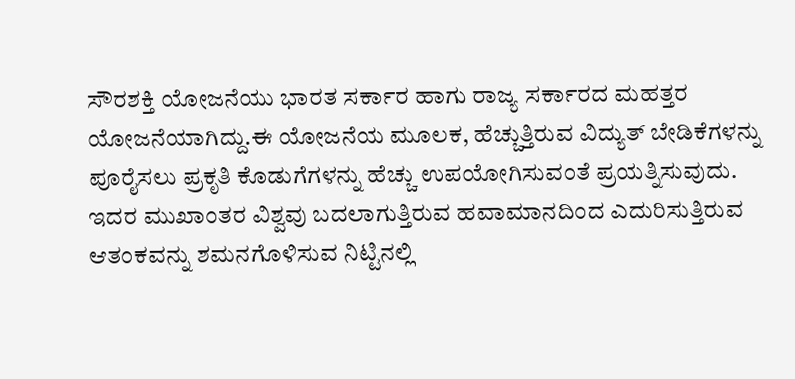ಸೌರಶಕ್ತಿ ಯೋಜನೆಯು ಭಾರತ ಸರ್ಕಾರ ಹಾಗು ರಾಜ್ಯ ಸರ್ಕಾರದ ಮಹತ್ತರ ಯೋಜನೆಯಾಗಿದ್ದು.ಈ ಯೋಜನೆಯ ಮೂಲಕ, ಹೆಚ್ಚುತ್ತಿರುವ ವಿದ್ಯುತ್ ಬೇಡಿಕೆಗಳನ್ನು ಪೂರೈಸಲು ಪ್ರಕೃತಿ ಕೊಡುಗೆಗಳನ್ನು ಹೆಚ್ಚು ಉಪಯೋಗಿಸುವಂತೆ ಪ್ರಯತ್ನಿಸುವುದು. ಇದರ ಮುಖಾಂತರ ವಿಶ್ವವು ಬದಲಾಗುತ್ತಿರುವ ಹವಾಮಾನದಿಂದ ಎದುರಿಸುತ್ತಿರುವ ಆತಂಕವನ್ನು ಶಮನಗೊಳಿಸುವ ನಿಟ್ಟಿನಲ್ಲಿ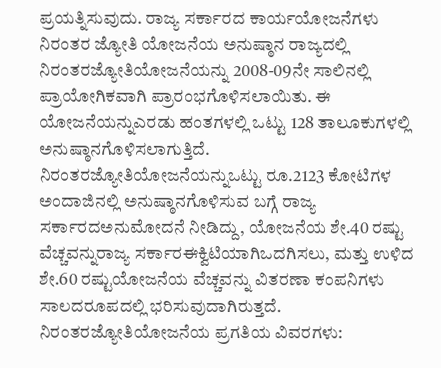ಪ್ರಯತ್ನಿಸುವುದು. ರಾಜ್ಯ ಸರ್ಕಾರದ ಕಾರ್ಯಯೋಜನೆಗಳು ನಿರಂತರ ಜ್ಯೋತಿ ಯೋಜನೆಯ ಅನುಷ್ಠಾನ ರಾಜ್ಯದಲ್ಲಿ ನಿರಂತರಜ್ಯೋತಿಯೋಜನೆಯನ್ನು 2008-09ನೇ ಸಾಲಿನಲ್ಲಿ ಪ್ರಾಯೋಗಿಕವಾಗಿ ಪ್ರಾರಂಭಗೊಳಿಸಲಾಯಿತು. ಈ ಯೋಜನೆಯನ್ನುಎರಡು ಹಂತಗಳಲ್ಲಿ ಒಟ್ಟು 128 ತಾಲೂಕುಗಳಲ್ಲಿ ಅನುಷ್ಠಾನಗೊಳಿಸಲಾಗುತ್ತಿದೆ. ನಿರಂತರಜ್ಯೋತಿಯೋಜನೆಯನ್ನುಒಟ್ಟು ರೂ.2123 ಕೋಟಿಗಳ ಅಂದಾಜಿನಲ್ಲಿ ಅನುಷ್ಠಾನಗೊಳಿಸುವ ಬಗ್ಗೆ ರಾಜ್ಯ ಸರ್ಕಾರದಅನುಮೋದನೆ ನೀಡಿದ್ದು, ಯೋಜನೆಯ ಶೇ.40 ರಷ್ಟು ವೆಚ್ಚವನ್ನುರಾಜ್ಯ ಸರ್ಕಾರಈಕ್ವಿಟಿಯಾಗಿಒದಗಿಸಲು, ಮತ್ತು ಉಳಿದ ಶೇ.60 ರಷ್ಟುಯೋಜನೆಯ ವೆಚ್ಚವನ್ನು ವಿತರಣಾ ಕಂಪನಿಗಳು ಸಾಲದರೂಪದಲ್ಲಿ ಭರಿಸುವುದಾಗಿರುತ್ತದೆ. ನಿರಂತರಜ್ಯೋತಿಯೋಜನೆಯ ಪ್ರಗತಿಯ ವಿವರಗಳು: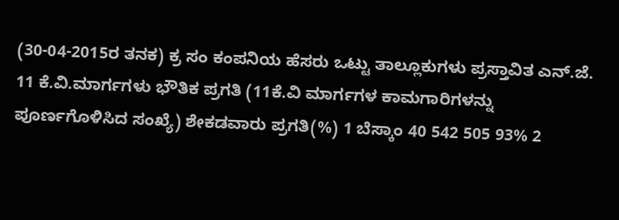(30-04-2015ರ ತನಕ) ಕ್ರ ಸಂ ಕಂಪನಿಯ ಹೆಸರು ಒಟ್ಟು ತಾಲ್ಲೂಕುಗಳು ಪ್ರಸ್ತಾವಿತ ಎನ್.ಜೆ. 11 ಕೆ.ವಿ.ಮಾರ್ಗಗಳು ಭೌತಿಕ ಪ್ರಗತಿ (11ಕೆ.ವಿ ಮಾರ್ಗಗಳ ಕಾಮಗಾರಿಗಳನ್ನು ಪೂರ್ಣಗೊಳಿಸಿದ ಸಂಖ್ಯೆ) ಶೇಕಡವಾರು ಪ್ರಗತಿ(%) 1 ಬೆಸ್ಕಾಂ 40 542 505 93% 2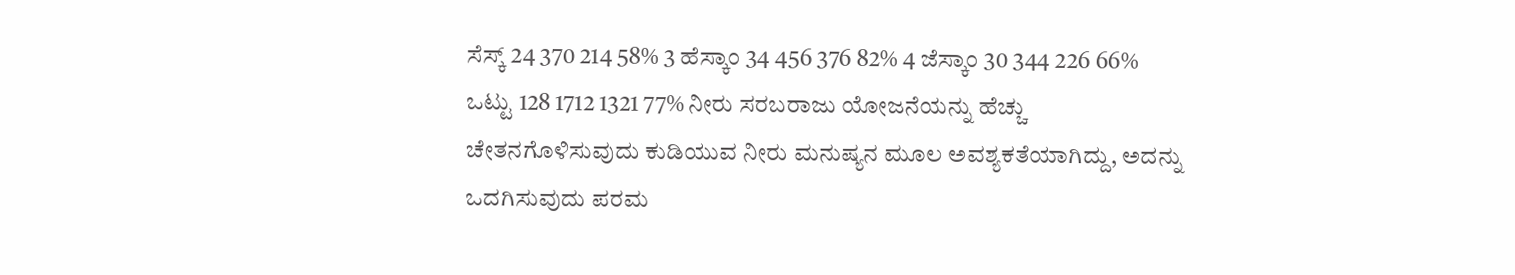ಸೆಸ್ಕ್ 24 370 214 58% 3 ಹೆಸ್ಕಾಂ 34 456 376 82% 4 ಜೆಸ್ಕಾಂ 30 344 226 66% ಒಟ್ಟು 128 1712 1321 77% ನೀರು ಸರಬರಾಜು ಯೋಜನೆಯನ್ನು ಹೆಚ್ಚು ಚೇತನಗೊಳಿಸುವುದು ಕುಡಿಯುವ ನೀರು ಮನುಷ್ಯನ ಮೂಲ ಅವಶ್ಯಕತೆಯಾಗಿದ್ದು, ಅದನ್ನು ಒದಗಿಸುವುದು ಪರಮ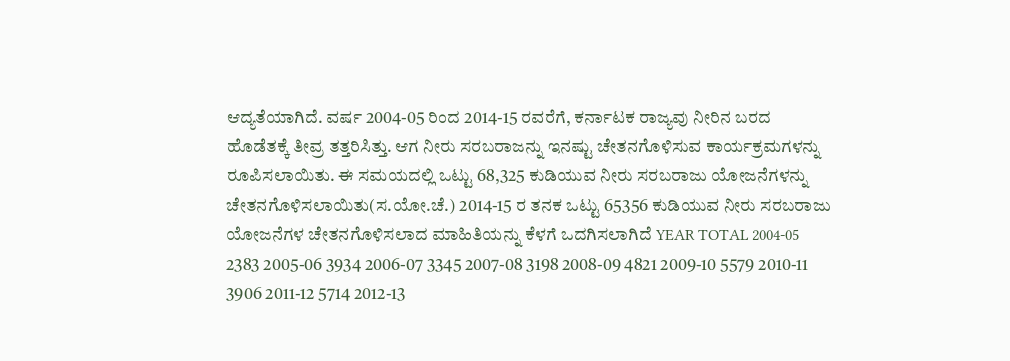ಆದ್ಯತೆಯಾಗಿದೆ. ವರ್ಷ 2004-05 ರಿಂದ 2014-15 ರವರೆಗೆ, ಕರ್ನಾಟಕ ರಾಜ್ಯವು ನೀರಿನ ಬರದ ಹೊಡೆತಕ್ಕೆ ತೀವ್ರ ತತ್ತರಿಸಿತ್ತು. ಆಗ ನೀರು ಸರಬರಾಜನ್ನು ಇನಷ್ಟು ಚೇತನಗೊಳಿಸುವ ಕಾರ್ಯಕ್ರಮಗಳನ್ನು ರೂಪಿಸಲಾಯಿತು. ಈ ಸಮಯದಲ್ಲಿ ಒಟ್ಟು 68,325 ಕುಡಿಯುವ ನೀರು ಸರಬರಾಜು ಯೋಜನೆಗಳನ್ನು ಚೇತನಗೊಳಿಸಲಾಯಿತು(ಸ.ಯೋ.ಚೆ.) 2014-15 ರ ತನಕ ಒಟ್ಟು 65356 ಕುಡಿಯುವ ನೀರು ಸರಬರಾಜು ಯೋಜನೆಗಳ ಚೇತನಗೊಳಿಸಲಾದ ಮಾಹಿತಿಯನ್ನು ಕೆಳಗೆ ಒದಗಿಸಲಾಗಿದೆ YEAR TOTAL 2004-05 2383 2005-06 3934 2006-07 3345 2007-08 3198 2008-09 4821 2009-10 5579 2010-11 3906 2011-12 5714 2012-13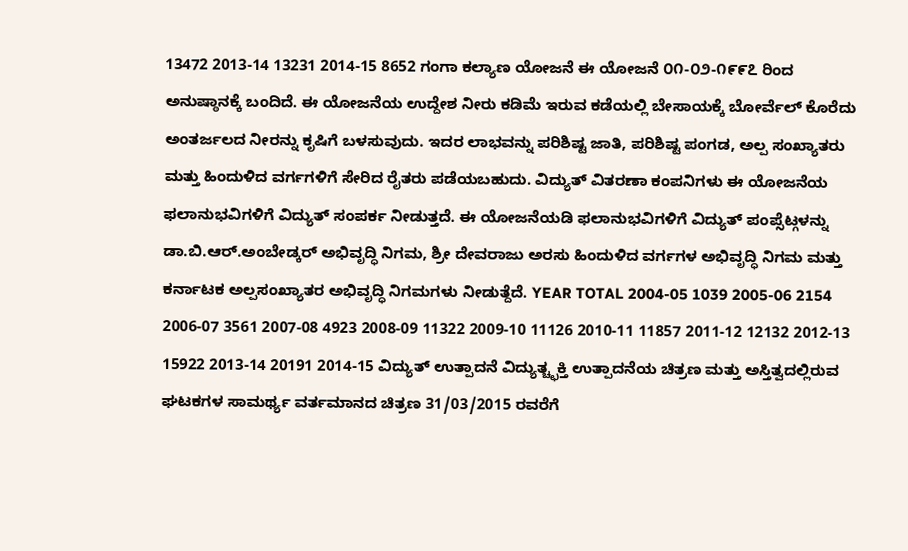13472 2013-14 13231 2014-15 8652 ಗಂಗಾ ಕಲ್ಯಾಣ ಯೋಜನೆ ಈ ಯೋಜನೆ ೦೧-೦೨-೧೯೯೭ ರಿಂದ ಅನುಷ್ಠಾನಕ್ಕೆ ಬಂದಿದೆ. ಈ ಯೋಜನೆಯ ಉದ್ದೇಶ ನೀರು ಕಡಿಮೆ ಇರುವ ಕಡೆಯಲ್ಲಿ ಬೇಸಾಯಕ್ಕೆ ಬೋರ್ವೆಲ್ ಕೊರೆದು ಅಂತರ್ಜಲದ ನೀರನ್ನು ಕೃಷಿಗೆ ಬಳಸುವುದು. ಇದರ ಲಾಭವನ್ನು ಪರಿಶಿಷ್ಟ ಜಾತಿ, ಪರಿಶಿಷ್ಟ ಪಂಗಡ, ಅಲ್ಪ ಸಂಖ್ಯಾತರು ಮತ್ತು ಹಿಂದುಳಿದ ವರ್ಗಗಳಿಗೆ ಸೇರಿದ ರೈತರು ಪಡೆಯಬಹುದು. ವಿದ್ಯುತ್ ವಿತರಣಾ ಕಂಪನಿಗಳು ಈ ಯೋಜನೆಯ ಫಲಾನುಭವಿಗಳಿಗೆ ವಿದ್ಯುತ್ ಸಂಪರ್ಕ ನೀಡುತ್ತದೆ. ಈ ಯೋಜನೆಯಡಿ ಫಲಾನುಭವಿಗಳಿಗೆ ವಿದ್ಯುತ್ ಪಂಪ್ಸೆಟ್ಗಳನ್ನು ಡಾ.ಬಿ.ಆರ್.ಅಂಬೇಡ್ಕರ್ ಅಭಿವೃದ್ಧಿ ನಿಗಮ, ಶ್ರೀ ದೇವರಾಜು ಅರಸು ಹಿಂದುಳಿದ ವರ್ಗಗಳ ಅಭಿವೃದ್ಧಿ ನಿಗಮ ಮತ್ತು ಕರ್ನಾಟಕ ಅಲ್ಪಸಂಖ್ಯಾತರ ಅಭಿವೃದ್ಧಿ ನಿಗಮಗಳು ನೀಡುತ್ದೆದೆ. YEAR TOTAL 2004-05 1039 2005-06 2154 2006-07 3561 2007-08 4923 2008-09 11322 2009-10 11126 2010-11 11857 2011-12 12132 2012-13 15922 2013-14 20191 2014-15 ವಿದ್ಯುತ್ ಉತ್ಪಾದನೆ ವಿದ್ಯುತ್ಚ್ಛಕ್ತಿ ಉತ್ಪಾದನೆಯ ಚಿತ್ರಣ ಮತ್ತು ಅಸ್ತಿತ್ವದಲ್ಲಿರುವ ಘಟಕಗಳ ಸಾಮರ್ಥ್ಯ ವರ್ತಮಾನದ ಚಿತ್ರಣ 31/03/2015 ರವರೆಗೆ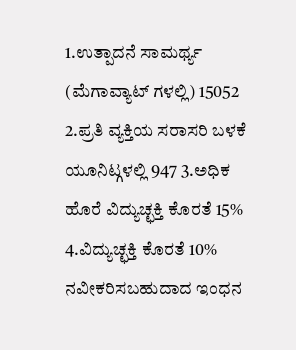1.ಉತ್ಪಾದನೆ ಸಾಮರ್ಥ್ಯ (ಮೆಗಾವ್ಯಾಟ್ ಗಳಲ್ಲಿ) 15052 2.ಪ್ರತಿ ವ್ಯಕ್ತಿಯ ಸರಾಸರಿ ಬಳಕೆ ಯೂನಿಟ್ಗಳಲ್ಲಿ 947 3.ಅಧಿಕ ಹೊರೆ ವಿದ್ಯುಚ್ಛಕ್ತಿ ಕೊರತೆ 15% 4.ವಿದ್ಯುಚ್ಛಕ್ತಿ ಕೊರತೆ 10% ನವೀಕರಿಸಬಹುದಾದ ಇಂಧನ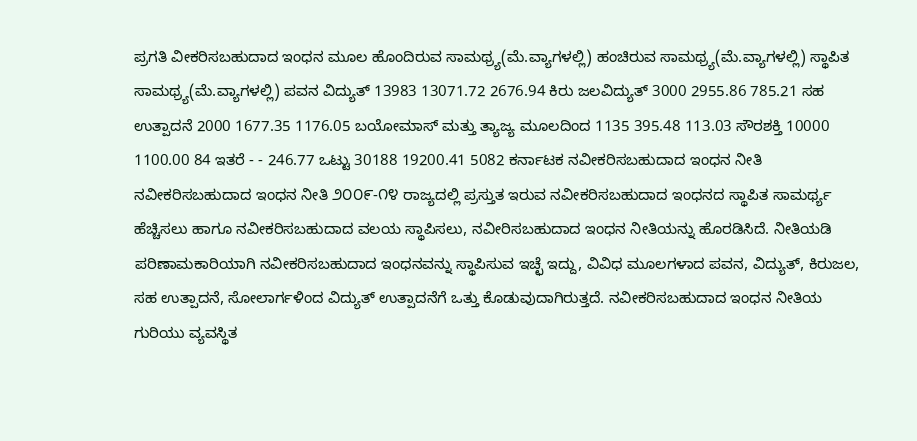ಪ್ರಗತಿ ವೀಕರಿಸಬಹುದಾದ ಇಂಧನ ಮೂಲ ಹೊಂದಿರುವ ಸಾಮಥ್ರ್ಯ(ಮೆ.ವ್ಯಾಗಳಲ್ಲಿ) ಹಂಚಿರುವ ಸಾಮಥ್ರ್ಯ(ಮೆ.ವ್ಯಾಗಳಲ್ಲಿ) ಸ್ಥಾಪಿತ ಸಾಮಥ್ರ್ಯ(ಮೆ.ವ್ಯಾಗಳಲ್ಲಿ) ಪವನ ವಿದ್ಯುತ್ 13983 13071.72 2676.94 ಕಿರು ಜಲವಿದ್ಯುತ್ 3000 2955.86 785.21 ಸಹ ಉತ್ಪಾದನೆ 2000 1677.35 1176.05 ಬಯೋಮಾಸ್ ಮತ್ತು ತ್ಯಾಜ್ಯ ಮೂಲದಿಂದ 1135 395.48 113.03 ಸೌರಶಕ್ತಿ 10000 1100.00 84 ಇತರೆ - - 246.77 ಒಟ್ಟು 30188 19200.41 5082 ಕರ್ನಾಟಕ ನವೀಕರಿಸಬಹುದಾದ ಇಂಧನ ನೀತಿ ನವೀಕರಿಸಬಹುದಾದ ಇಂಧನ ನೀತಿ ೨೦೦೯-೧೪ ರಾಜ್ಯದಲ್ಲಿ ಪ್ರಸ್ತುತ ಇರುವ ನವೀಕರಿಸಬಹುದಾದ ಇಂಧನದ ಸ್ಥಾಪಿತ ಸಾಮರ್ಥ್ಯ ಹೆಚ್ಚಿಸಲು ಹಾಗೂ ನವೀಕರಿಸಬಹುದಾದ ವಲಯ ಸ್ಥಾಪಿಸಲು, ನವೀರಿಸಬಹುದಾದ ಇಂಧನ ನೀತಿಯನ್ನು ಹೊರಡಿಸಿದೆ. ನೀತಿಯಡಿ ಪರಿಣಾಮಕಾರಿಯಾಗಿ ನವೀಕರಿಸಬಹುದಾದ ಇಂಧನವನ್ನು ಸ್ಥಾಪಿಸುವ ಇಚ್ಛೆ ಇದ್ದು, ವಿವಿಧ ಮೂಲಗಳಾದ ಪವನ, ವಿದ್ಯುತ್, ಕಿರುಜಲ, ಸಹ ಉತ್ಪಾದನೆ, ಸೋಲಾರ್ಗಳಿಂದ ವಿದ್ಯುತ್ ಉತ್ಪಾದನೆಗೆ ಒತ್ತು ಕೊಡುವುದಾಗಿರುತ್ತದೆ. ನವೀಕರಿಸಬಹುದಾದ ಇಂಧನ ನೀತಿಯ ಗುರಿಯು ವ್ಯವಸ್ಥಿತ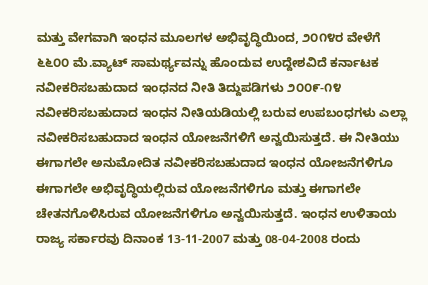ಮತ್ತು ವೇಗವಾಗಿ ಇಂಧನ ಮೂಲಗಳ ಅಭಿವೃದ್ಧಿಯಿಂದ, ೨೦೧೪ರ ವೇಳೆಗೆ ೬೬೦೦ ಮೆ.ವ್ಯಾಟ್ ಸಾಮರ್ಥ್ಯವನ್ನು ಹೊಂದುವ ಉದ್ದೇಶವಿದೆ ಕರ್ನಾಟಕ ನವೀಕರಿಸಬಹುದಾದ ಇಂಧನದ ನೀತಿ ತಿದ್ದುಪಡಿಗಳು ೨೦೦೯-೧೪ ನವೀಕರಿಸಬಹುದಾದ ಇಂಧನ ನೀತಿಯಡಿಯಲ್ಲಿ ಬರುವ ಉಪಬಂಧಗಳು ಎಲ್ಲಾ ನವೀಕರಿಸಬಹುದಾದ ಇಂಧನ ಯೋಜನೆಗಳಿಗೆ ಅನ್ವಯಿಸುತ್ತದೆ. ಈ ನೀತಿಯು ಈಗಾಗಲೇ ಅನುಮೋದಿತ ನವೀಕರಿಸಬಹುದಾದ ಇಂಧನ ಯೋಜನೆಗಳಿಗೂ ಈಗಾಗಲೇ ಅಭಿವೃದ್ಧಿಯಲ್ಲಿರುವ ಯೋಜನೆಗಳಿಗೂ ಮತ್ತು ಈಗಾಗಲೇ ಚೇತನಗೊಳಿಸಿರುವ ಯೋಜನೆಗಳಿಗೂ ಅನ್ವಯಿಸುತ್ತದೆ. ಇಂಧನ ಉಳಿತಾಯ ರಾಜ್ಯ ಸರ್ಕಾರವು ದಿನಾಂಕ 13-11-2007 ಮತ್ತು 08-04-2008 ರಂದು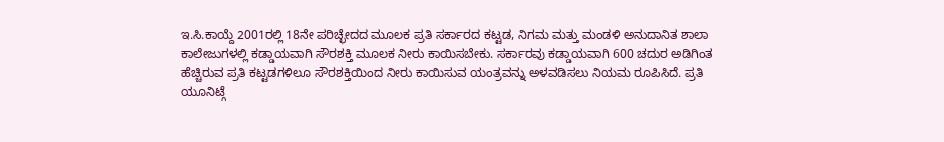ಇ.ಸಿ.ಕಾಯ್ದೆ 2001ರಲ್ಲಿ 18ನೇ ಪರಿಚ್ಛೇದದ ಮೂಲಕ ಪ್ರತಿ ಸರ್ಕಾರದ ಕಟ್ಟಡ, ನಿಗಮ ಮತ್ತು ಮಂಡಳಿ ಅನುದಾನಿತ ಶಾಲಾ ಕಾಲೇಜುಗಳಲ್ಲಿ ಕಡ್ಡಾಯವಾಗಿ ಸೌರಶಕ್ತಿ ಮೂಲಕ ನೀರು ಕಾಯಿಸಬೇಕು. ಸರ್ಕಾರವು ಕಡ್ಡಾಯವಾಗಿ 600 ಚದುರ ಅಡಿಗಿಂತ ಹೆಚ್ಚಿರುವ ಪ್ರತಿ ಕಟ್ಟಡಗಳಿಲೂ ಸೌರಶಕ್ತಿಯಿಂದ ನೀರು ಕಾಯಿಸುವ ಯಂತ್ರವನ್ನು ಅಳವಡಿಸಲು ನಿಯಮ ರೂಪಿಸಿದೆ. ಪ್ರತಿ ಯೂನಿಟ್ಗೆ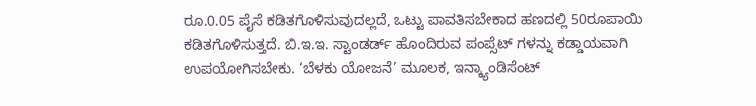ರೂ.0.05 ಪೈಸೆ ಕಡಿತಗೊಳಿಸುವುದಲ್ಲದೆ, ಒಟ್ಟು ಪಾವತಿಸಬೇಕಾದ ಹಣದಲ್ಲಿ 50ರೂಪಾಯಿ ಕಡಿತಗೊಳಿಸುತ್ತದೆ. ಬಿ.ಇ.ಇ. ಸ್ಟಾಂಡರ್ಡ್ ಹೊಂದಿರುವ ಪಂಪ್ಸೆಟ್ ಗಳನ್ನು ಕಡ್ಡಾಯವಾಗಿ ಉಪಯೋಗಿಸಬೇಕು. ‘ಬೆಳಕು ಯೋಜನೆ’ ಮೂಲಕ, ಇನ್ಕ್ಯಾಂಡಿಸೆಂಟ್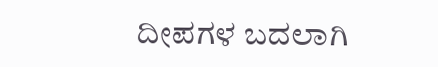ದೀಪಗಳ ಬದಲಾಗಿ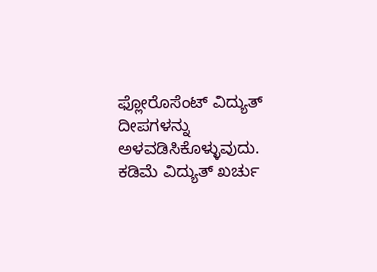ಫ್ಲೋರೊಸೆಂಟ್ ವಿದ್ಯುತ್ ದೀಪಗಳನ್ನು ಅಳವಡಿಸಿಕೊಳ್ಳುವುದು. ಕಡಿಮೆ ವಿದ್ಯುತ್ ಖರ್ಚು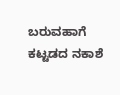ಬರುವಹಾಗೆ ಕಟ್ಟಡದ ನಕಾಶೆ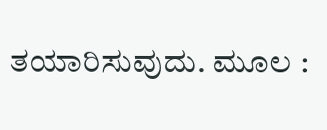ತಯಾರಿಸುವುದು. ಮೂಲ :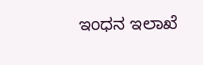ಇಂಧನ ಇಲಾಖೆ